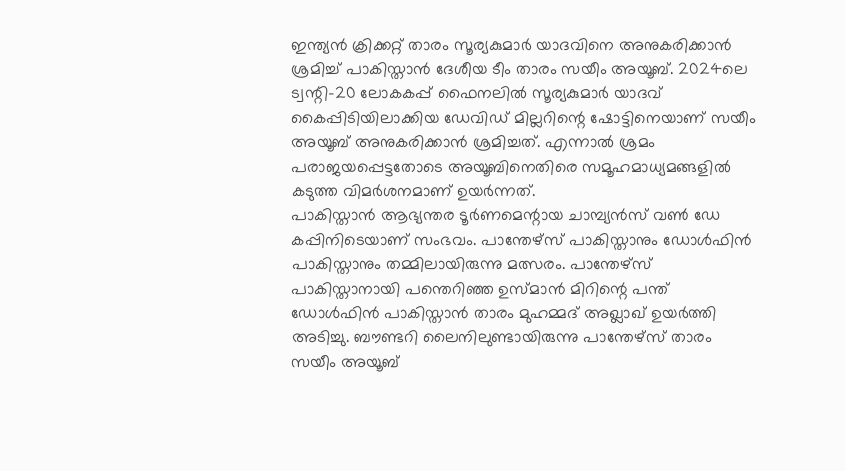ഇന്ത്യൻ ക്രിക്കറ്റ് താരം സൂര്യകുമാർ യാദവിനെ അനുകരിക്കാൻ ശ്രമിച്ച് പാകിസ്താൻ ദേശീയ ടീം താരം സയീം അയൂബ്. 2024ലെ ട്വന്റി-20 ലോകകപ്പ് ഫൈനലിൽ സൂര്യകുമാർ യാദവ് കൈപ്പിടിയിലാക്കിയ ഡേവിഡ് മില്ലറിന്റെ ഷോട്ടിനെയാണ് സയീം അയൂബ് അനുകരിക്കാൻ ശ്രമിച്ചത്. എന്നാൽ ശ്രമം പരാജയപ്പെട്ടതോടെ അയൂബിനെതിരെ സമൂഹമാധ്യമങ്ങളിൽ കടുത്ത വിമർശനമാണ് ഉയർന്നത്.
പാകിസ്താൻ ആഭ്യന്തര ടൂർണമെന്റായ ചാമ്പ്യൻസ് വൺ ഡേ കപ്പിനിടെയാണ് സംഭവം. പാന്തേഴ്സ് പാകിസ്താനും ഡോൾഫിൻ പാകിസ്താനും തമ്മിലായിരുന്നു മത്സരം. പാന്തേഴ്സ് പാകിസ്താനായി പന്തെറിഞ്ഞ ഉസ്മാൻ മിറിന്റെ പന്ത് ഡോൾഫിൻ പാകിസ്താൻ താരം മുഹമ്മദ് അഖ്ലാഖ് ഉയർത്തി അടിച്ചു. ബൗണ്ടറി ലൈനിലുണ്ടായിരുന്നു പാന്തേഴ്സ് താരം സയീം അയൂബ്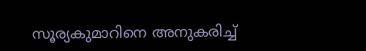സൂര്യകുമാറിനെ അനുകരിച്ച്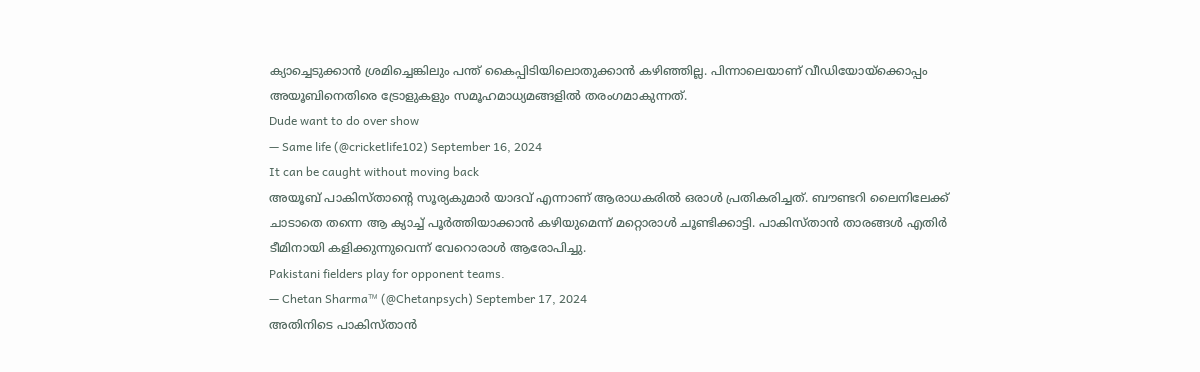ക്യാച്ചെടുക്കാൻ ശ്രമിച്ചെങ്കിലും പന്ത് കൈപ്പിടിയിലൊതുക്കാൻ കഴിഞ്ഞില്ല. പിന്നാലെയാണ് വീഡിയോയ്ക്കൊപ്പം അയൂബിനെതിരെ ട്രോളുകളും സമൂഹമാധ്യമങ്ങളിൽ തരംഗമാകുന്നത്.
Dude want to do over show
— Same life (@cricketlife102) September 16, 2024
It can be caught without moving back
അയൂബ് പാകിസ്താന്റെ സൂര്യകുമാർ യാദവ് എന്നാണ് ആരാധകരിൽ ഒരാൾ പ്രതികരിച്ചത്. ബൗണ്ടറി ലൈനിലേക്ക് ചാടാതെ തന്നെ ആ ക്യാച്ച് പൂർത്തിയാക്കാൻ കഴിയുമെന്ന് മറ്റൊരാൾ ചൂണ്ടിക്കാട്ടി. പാകിസ്താൻ താരങ്ങൾ എതിർ ടീമിനായി കളിക്കുന്നുവെന്ന് വേറൊരാൾ ആരോപിച്ചു.
Pakistani fielders play for opponent teams.
— Chetan Sharma™ (@Chetanpsych) September 17, 2024
അതിനിടെ പാകിസ്താൻ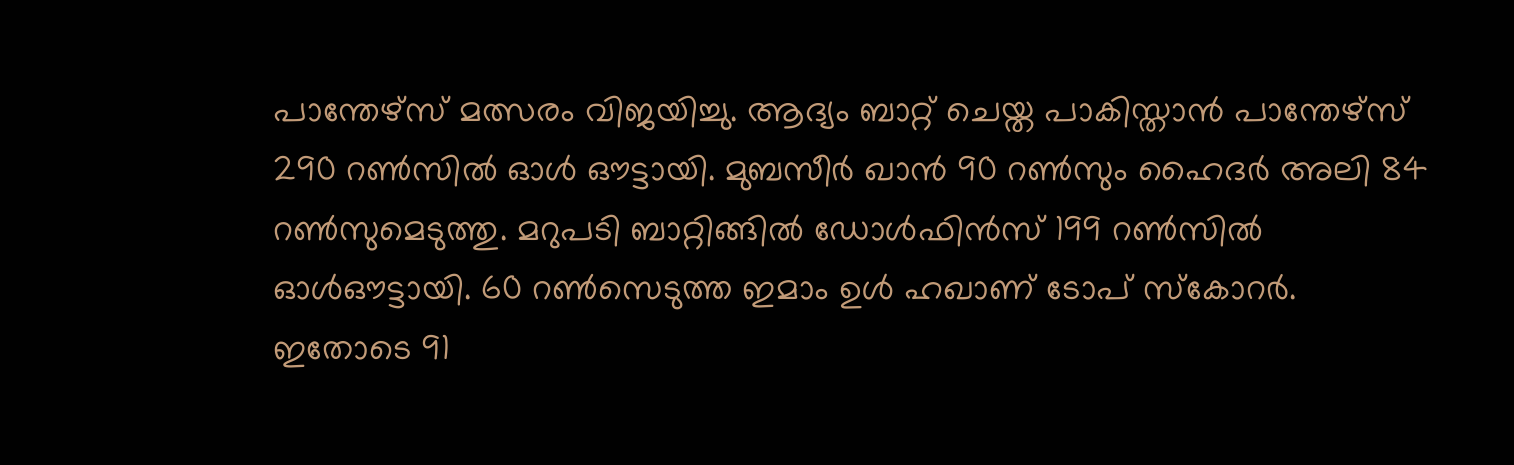പാന്തേഴ്സ് മത്സരം വിജയിച്ചു. ആദ്യം ബാറ്റ് ചെയ്ത പാകിസ്താൻ പാന്തേഴ്സ് 290 റൺസിൽ ഓൾ ഔട്ടായി. മുബസീർ ഖാൻ 90 റൺസും ഹൈദർ അലി 84 റൺസുമെടുത്തു. മറുപടി ബാറ്റിങ്ങിൽ ഡോൾഫിൻസ് 199 റൺസിൽ ഓൾഔട്ടായി. 60 റൺസെടുത്ത ഇമാം ഉൾ ഹഖാണ് ടോപ് സ്കോറർ. ഇതോടെ 91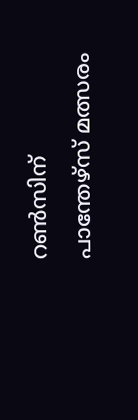റൺസിന് പാന്തേഴ്സ് മത്സരം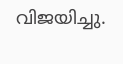വിജയിച്ചു.